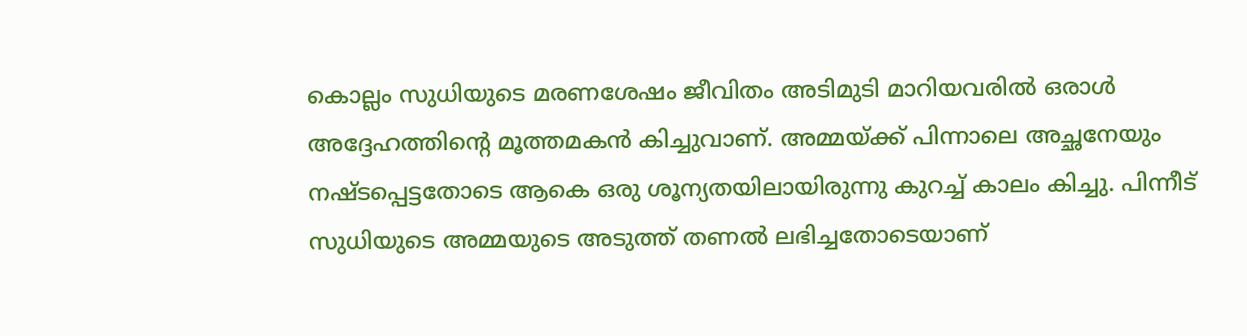കൊല്ലം സുധിയുടെ മരണശേഷം ജീവിതം അടിമുടി മാറിയവരിൽ ഒരാൾ അദ്ദേഹത്തിന്റെ മൂത്തമകൻ കിച്ചുവാണ്. അമ്മയ്ക്ക് പിന്നാലെ അച്ഛനേയും നഷ്ടപ്പെട്ടതോടെ ആകെ ഒരു ശൂന്യതയിലായിരുന്നു കുറച്ച് കാലം കിച്ചു. പിന്നീട് സുധിയുടെ അമ്മയുടെ അടുത്ത് തണൽ ലഭിച്ചതോടെയാണ്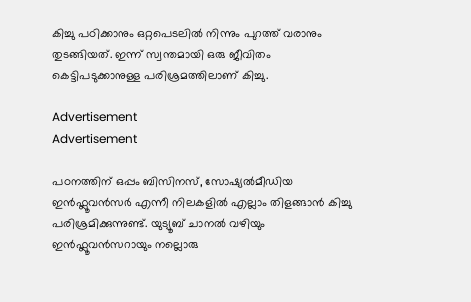കിച്ചു പഠിക്കാനും ഒറ്റപെടലിൽ നിന്നും പുറത്ത് വരാനും തുടങ്ങിയത്. ഇന്ന് സ്വന്തമായി ഒരു ജീവിതം കെട്ടിപടുക്കാനുള്ള പരിശ്രമത്തിലാണ് കിച്ചു.

Advertisement
Advertisement

പഠനത്തിന് ഒപ്പം ബിസിനസ്, സോഷ്യൽമീഡിയ ഇൻഫ്ലൂവൻസർ എന്നീ നിലകളിൽ എല്ലാം തിളങ്ങാൻ കിച്ചു പരിശ്രമിക്കുന്നുണ്ട്. യുട്യൂബ് ചാനൽ വഴിയും ഇൻഫ്ലൂവൻസറായും നല്ലൊരു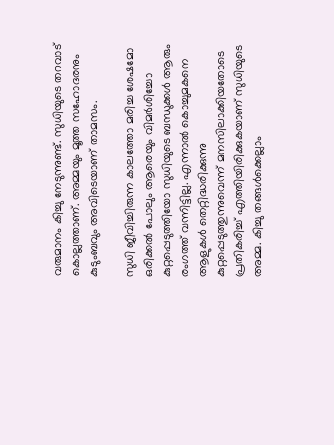വരുമാനം കിച്ചു നേടുന്നുണ്ട്. സുധിയുടെ തറവാട് കൊല്ലത്താണ്. അമ്മയും മൂത്ത സഹോദരനും കുടുംബവും അവിടെയാണ് താമസം.

സുധി ജീവിച്ചിരുന്ന കാലത്തോ മരിച്ച ശേഷമോ ഒരിക്കൽ പോലും ആരെയും വിമർശിച്ചോ കുറ്റപ്പെടുത്തിയോ സുധിയുടെ ബന്ധുക്കൾ ആരും രംഗത്ത് വന്നിട്ടില്ല. എന്നാൽ കൊച്ചുമകനെ ആളുകൾ തെറ്റിദ്ധരിക്കുന്നു കുറ്റപ്പെടുത്തുന്നുവെന്ന് മനസിലാക്കിയതോടെ പ്രതികരിച്ച് എത്തിയിരിക്കുകയാണ് സുധിയുടെ അമ്മ. കിച്ചു തങ്ങൾക്കെല്ലാം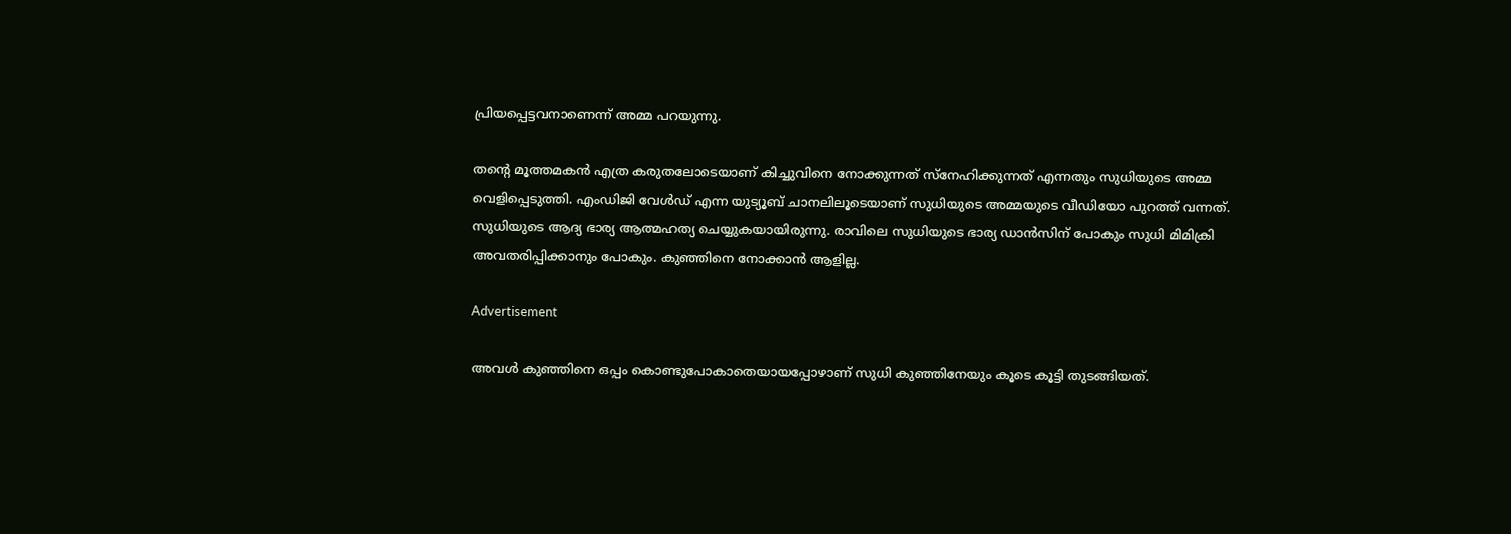പ്രിയപ്പെട്ടവനാണെന്ന് അമ്മ പറയുന്നു.

തന്റെ മൂത്തമകൻ എത്ര കരുതലോടെയാണ് കിച്ചുവിനെ നോക്കുന്നത് സ്നേഹിക്കുന്നത് എന്നതും സുധിയുടെ അമ്മ വെളിപ്പെടുത്തി. എംഡിജി വേൾഡ് എന്ന യുട്യൂബ് ചാനലിലൂടെയാണ് സുധിയുടെ അമ്മയുടെ വീഡിയോ പുറത്ത് വന്നത്. സുധിയുടെ ആദ്യ ഭാര്യ ആത്മഹത്യ ചെയ്യുകയായിരുന്നു. രാവിലെ സുധിയുടെ ഭാര്യ ഡാൻസിന് പോകും സുധി മിമിക്രി അവതരിപ്പിക്കാനും പോകും. കുഞ്ഞിനെ നോക്കാൻ ആളില്ല.

Advertisement

അവൾ കുഞ്ഞിനെ ഒപ്പം കൊണ്ടുപോകാതെയായപ്പോഴാണ് സുധി കുഞ്ഞിനേയും കൂടെ കൂട്ടി തുടങ്ങിയത്.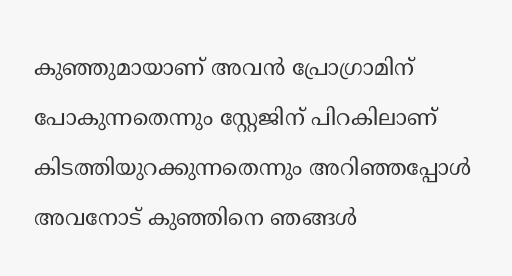കുഞ്ഞുമായാണ് അവൻ പ്രോഗ്രാമിന് പോകുന്നതെന്നും സ്റ്റേജിന് പിറകിലാണ് കിടത്തിയുറക്കുന്നതെന്നും അറിഞ്ഞപ്പോൾ അവനോട് കുഞ്ഞിനെ ഞങ്ങൾ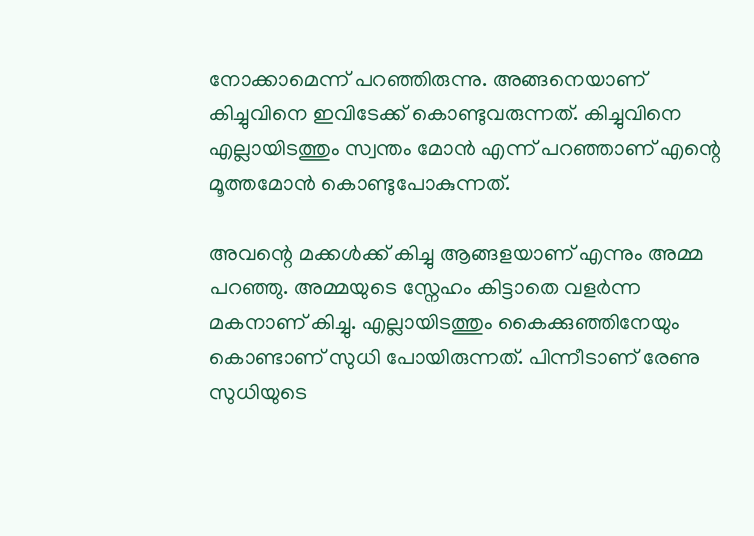നോക്കാമെന്ന് പറഞ്ഞിരുന്നു. അങ്ങനെയാണ് കിച്ചുവിനെ ഇവിടേക്ക് കൊണ്ടുവരുന്നത്. കിച്ചുവിനെ എല്ലായിടത്തും സ്വന്തം മോൻ എന്ന് പറഞ്ഞാണ് എന്റെ മൂത്തമോൻ കൊണ്ടുപോകുന്നത്.

അവന്റെ മക്കൾക്ക് കിച്ചു ആങ്ങളയാണ് എന്നും അമ്മ പറഞ്ഞു. അമ്മയുടെ സ്നേഹം കിട്ടാതെ വളർന്ന മകനാണ് കിച്ചു. എല്ലായിടത്തും കൈക്കുഞ്ഞിനേയും കൊണ്ടാണ് സുധി പോയിരുന്നത്. പിന്നീടാണ് രേണു സുധിയുടെ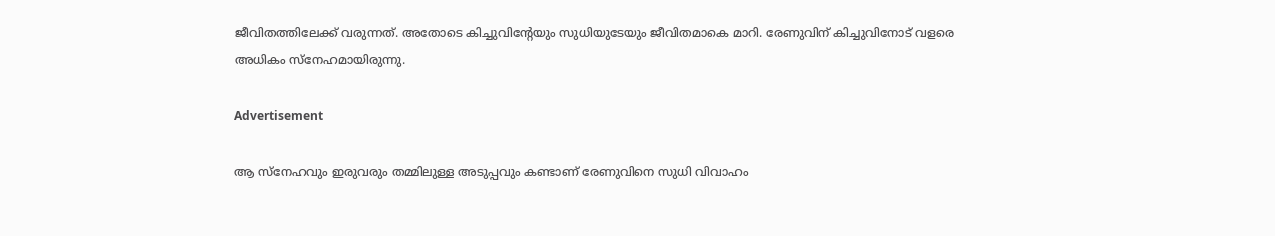ജീവിതത്തിലേക്ക് വരുന്നത്. അതോടെ കിച്ചുവിന്റേയും സുധിയുടേയും ജീവിതമാകെ മാറി. രേണുവിന് കിച്ചുവിനോട് വളരെ അധികം സ്നേഹമായിരുന്നു.

Advertisement

ആ സ്നേഹവും ഇരുവരും തമ്മിലുള്ള അടുപ്പവും കണ്ടാണ് രേണുവിനെ സുധി വിവാഹം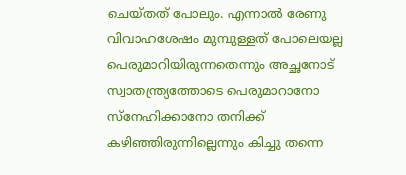ചെയ്തത് പോലും. എന്നാൽ രേണു വിവാഹശേഷം മുമ്പുള്ളത് പോലെയല്ല പെരുമാറിയിരുന്നതെന്നും അച്ഛനോട് സ്വാതന്ത്ര്യത്തോടെ പെരുമാറാനോ സ്നേഹിക്കാനോ തനിക്ക് കഴിഞ്ഞിരുന്നില്ലെന്നും കിച്ചു തന്നെ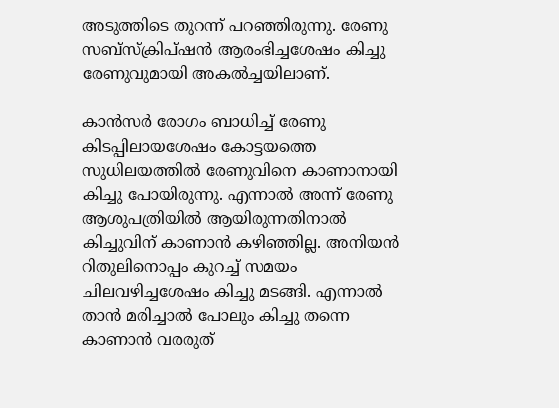അടുത്തിടെ തുറന്ന് പറഞ്ഞിരുന്നു. രേണു സബ്സ്ക്രിപ്ഷൻ ആരംഭിച്ചശേഷം കിച്ചു രേണുവുമായി അകൽച്ചയിലാണ്.

കാൻസർ രോഗം ബാധിച്ച് രേണു കിടപ്പിലായശേഷം കോട്ടയത്തെ സുധിലയത്തിൽ രേണുവിനെ കാണാനായി കിച്ചു പോയിരുന്നു. എന്നാൽ അന്ന് രേണു ആശുപത്രിയിൽ ആയിരുന്നതിനാൽ കിച്ചുവിന് കാണാൻ കഴിഞ്ഞില്ല. അനിയൻ റിതുലിനൊപ്പം കുറച്ച് സമയം ചിലവഴിച്ചശേഷം കിച്ചു മടങ്ങി. എന്നാൽ താൻ മരിച്ചാൽ പോലും കിച്ചു തന്നെ കാണാൻ വരരുത്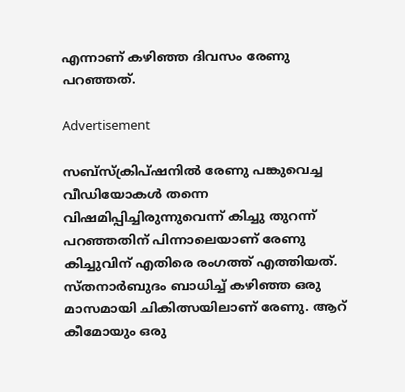എന്നാണ് കഴിഞ്ഞ ദിവസം രേണു പറഞ്ഞത്.

Advertisement

സബ്സ്ക്രിപ്ഷനിൽ രേണു പങ്കുവെച്ച വീഡിയോകൾ തന്നെ വിഷമിപ്പിച്ചിരുന്നുവെന്ന് കിച്ചു തുറന്ന് പറഞ്ഞതിന് പിന്നാലെയാണ് രേണു കിച്ചുവിന് എതിരെ രംഗത്ത് എത്തിയത്. സ്തനാർബുദം ബാധിച്ച് കഴിഞ്ഞ ഒരു മാസമായി ചികിത്സയിലാണ് രേണു. ആറ് കീമോയും ഒരു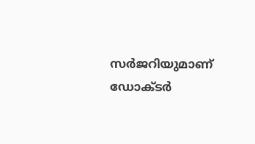സർജറിയുമാണ് ഡോക്ടർ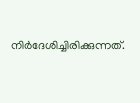നിർദേശിച്ചിരിക്കുന്നത്.